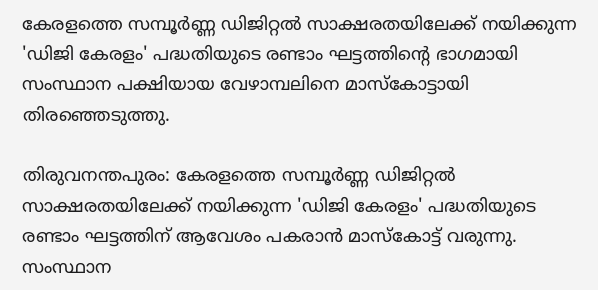കേരളത്തെ സമ്പൂർണ്ണ ഡിജിറ്റൽ സാക്ഷരതയിലേക്ക് നയിക്കുന്ന 'ഡിജി കേരളം' പദ്ധതിയുടെ രണ്ടാം ഘട്ടത്തിന്റെ ഭാഗമായി സംസ്ഥാന പക്ഷിയായ വേഴാമ്പലിനെ മാസ്കോട്ടായി തിരഞ്ഞെടുത്തു.

തിരുവനന്തപുരം: കേരളത്തെ സമ്പൂർണ്ണ ഡിജിറ്റൽ സാക്ഷരതയിലേക്ക് നയിക്കുന്ന 'ഡിജി കേരളം' പദ്ധതിയുടെ രണ്ടാം ഘട്ടത്തിന് ആവേശം പകരാൻ മാസ്കോട്ട് വരുന്നു. സംസ്ഥാന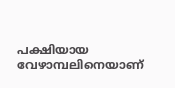പക്ഷിയായ വേഴാമ്പലിനെയാണ്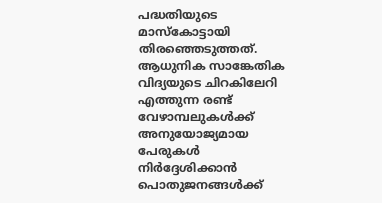പദ്ധതിയുടെ മാസ്കോട്ടായി തിരഞ്ഞെടുത്തത്. ആധുനിക സാങ്കേതിക വിദ്യയുടെ ചിറകിലേറി എത്തുന്ന രണ്ട് വേഴാമ്പലുകൾക്ക് അനുയോജ്യമായ പേരുകൾ നിർദ്ദേശിക്കാൻ പൊതുജനങ്ങൾക്ക്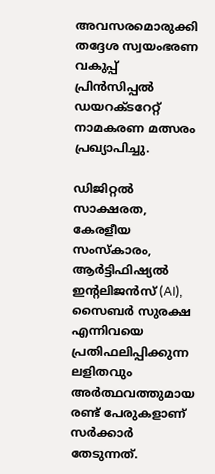അവസരമൊരുക്കി തദ്ദേശ സ്വയംഭരണ വകുപ്പ് പ്രിൻസിപ്പൽ ഡയറക്ടറേറ്റ് നാമകരണ മത്സരം പ്രഖ്യാപിച്ചു.

ഡിജിറ്റൽ സാക്ഷരത, കേരളീയ സംസ്കാരം, ആർട്ടിഫിഷ്യൽ ഇന്റലിജൻസ് (AI), സൈബർ സുരക്ഷ എന്നിവയെ പ്രതിഫലിപ്പിക്കുന്ന ലളിതവും അർത്ഥവത്തുമായ രണ്ട് പേരുകളാണ് സർക്കാർ തേടുന്നത്.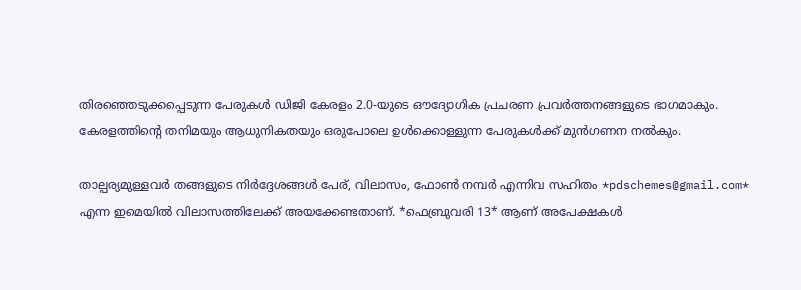തിരഞ്ഞെടുക്കപ്പെടുന്ന പേരുകൾ ഡിജി കേരളം 2.0-യുടെ ഔദ്യോഗിക പ്രചരണ പ്രവർത്തനങ്ങളുടെ ഭാഗമാകും. കേരളത്തിന്റെ തനിമയും ആധുനികതയും ഒരുപോലെ ഉൾക്കൊള്ളുന്ന പേരുകൾക്ക് മുൻഗണന നൽകും.

താല്പര്യമുള്ളവർ തങ്ങളുടെ നിർദ്ദേശങ്ങൾ പേര്, വിലാസം, ഫോൺ നമ്പർ എന്നിവ സഹിതം *pdschemes@gmail.com* എന്ന ഇമെയിൽ വിലാസത്തിലേക്ക് അയക്കേണ്ടതാണ്. *ഫെബ്രുവരി 13* ആണ് അപേക്ഷകൾ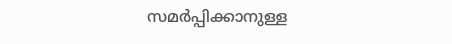സമർപ്പിക്കാനുള്ള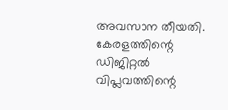അവസാന തീയതി. കേരളത്തിന്റെ ഡിജിറ്റൽ വിപ്ലവത്തിന്റെ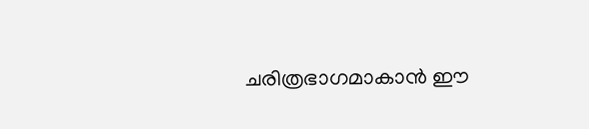ചരിത്രഭാഗമാകാൻ ഈ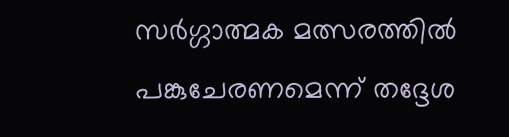സർഗ്ഗാത്മക മത്സരത്തിൽ പങ്കുചേരണമെന്ന് തദ്ദേശ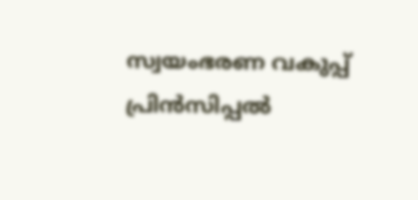സ്വയംഭരണ വകുപ്പ് പ്രിൻസിപ്പൽ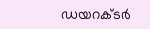ഡയറക്ടർ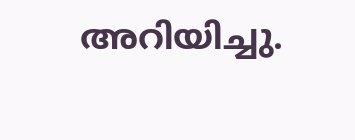അറിയിച്ചു.